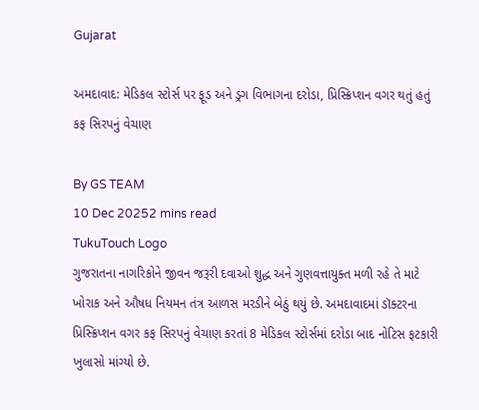Gujarat

અમદાવાદ: મેડિકલ સ્ટોર્સ પર ફૂડ અને ડ્રગ વિભાગના દરોડા, પ્રિસ્ક્રિપ્શન વગર થતું હતું કફ સિરપનું વેચાણ

By GS TEAM
10 Dec 20252 mins read
TukuTouch Logo
ગુજરાતના નાગરિકોને જીવન જરૂરી દવાઓ શુદ્ધ અને ગુણવત્તાયુક્ત મળી રહે તે માટે ખોરાક અને ઔષધ નિયમન તંત્ર આળસ મરડીને બેઠું થયું છે. અમદાવાદમાં ડૉક્ટરના પ્રિસ્ક્રિપ્શન વગર કફ સિરપનું વેચાણ કરતાં 8 મેડિકલ સ્ટોર્સમાં દરોડા બાદ નોટિસ ફટકારી ખુલાસો માંગ્યો છે.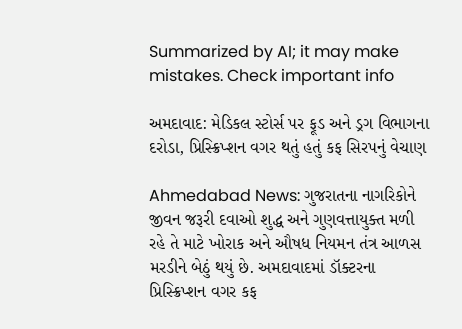Summarized by AI; it may make mistakes. Check important info

અમદાવાદ: મેડિકલ સ્ટોર્સ પર ફૂડ અને ડ્રગ વિભાગના દરોડા, પ્રિસ્ક્રિપ્શન વગર થતું હતું કફ સિરપનું વેચાણ

Ahmedabad News: ગુજરાતના નાગરિકોને જીવન જરૂરી દવાઓ શુદ્ધ અને ગુણવત્તાયુક્ત મળી રહે તે માટે ખોરાક અને ઔષધ નિયમન તંત્ર આળસ મરડીને બેઠું થયું છે. અમદાવાદમાં ડૉક્ટરના પ્રિસ્ક્રિપ્શન વગર કફ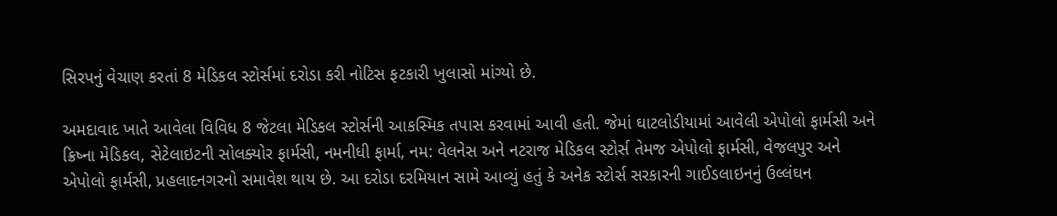સિરપનું વેચાણ કરતાં 8 મેડિકલ સ્ટોર્સમાં દરોડા કરી નોટિસ ફટકારી ખુલાસો માંગ્યો છે.

અમદાવાદ ખાતે આવેલા વિવિધ 8 જેટલા મેડિકલ સ્ટોર્સની આકસ્મિક તપાસ કરવામાં આવી હતી. જેમાં ઘાટલોડીયામાં આવેલી એપોલો ફાર્મસી અને ક્રિષ્ના મેડિકલ, સેટેલાઇટની સોલક્યોર ફાર્મસી, નમનીધી ફાર્મા, નમ: વેલનેસ અને નટરાજ મેડિકલ સ્ટોર્સ તેમજ એપોલો ફાર્મસી, વેજલપુર અને એપોલો ફાર્મસી, પ્રહલાદનગરનો સમાવેશ થાય છે. આ દરોડા દરમિયાન સામે આવ્યું હતું કે અનેક સ્ટોર્સ સરકારની ગાઈડલાઇનનું ઉલ્લંઘન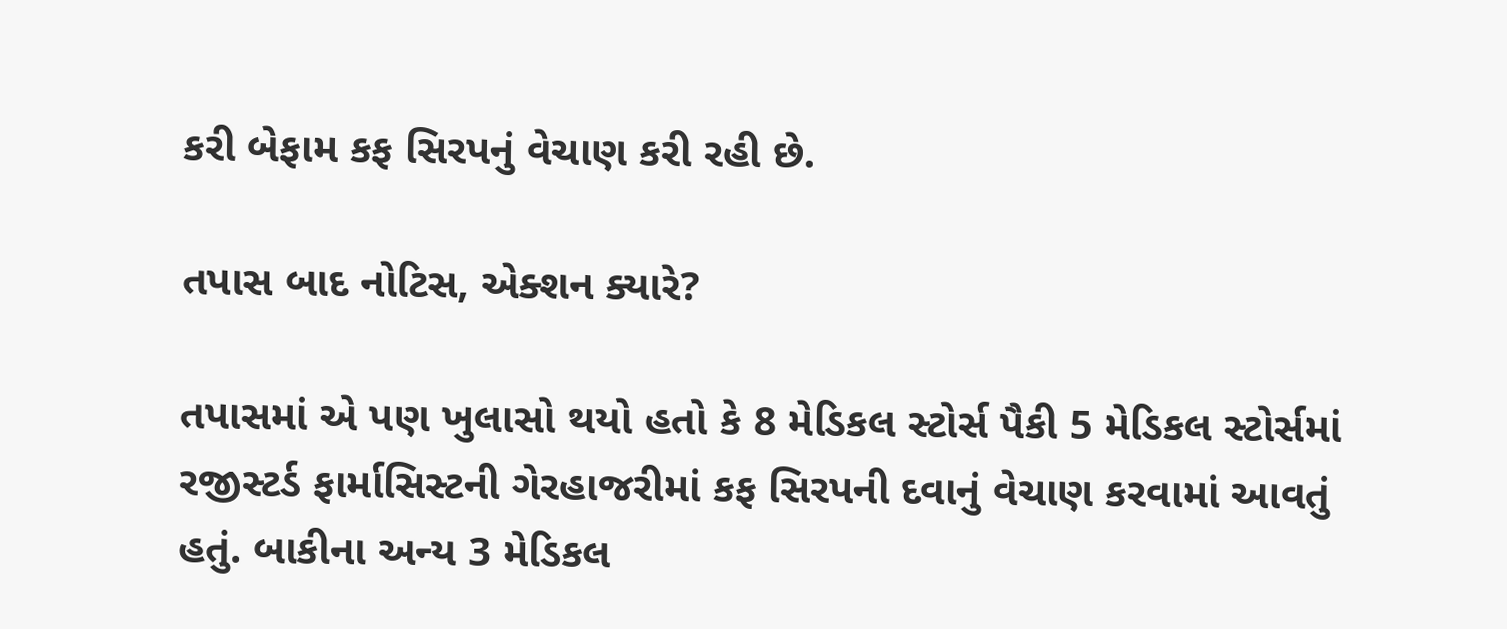કરી બેફામ કફ સિરપનું વેચાણ કરી રહી છે.

તપાસ બાદ નોટિસ, એક્શન ક્યારે?

તપાસમાં એ પણ ખુલાસો થયો હતો કે 8 મેડિકલ સ્ટોર્સ પૈકી 5 મેડિકલ સ્ટોર્સમાં રજીસ્ટર્ડ ફાર્માસિસ્ટની ગેરહાજરીમાં કફ સિરપની દવાનું વેચાણ કરવામાં આવતું હતું. બાકીના અન્ય 3 મેડિકલ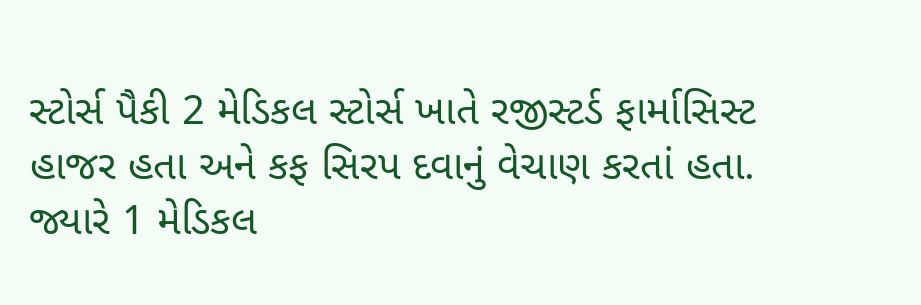સ્ટોર્સ પૈકી 2 મેડિકલ સ્ટોર્સ ખાતે રજીસ્ટર્ડ ફાર્માસિસ્ટ હાજર હતા અને કફ સિરપ દવાનું વેચાણ કરતાં હતા. જ્યારે 1 મેડિકલ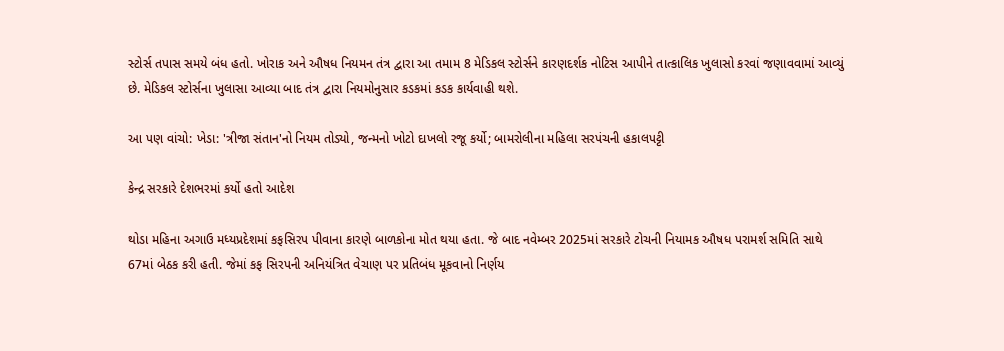સ્ટોર્સ તપાસ સમયે બંધ હતો. ખોરાક અને ઔષધ નિયમન તંત્ર દ્વારા આ તમામ 8 મેડિકલ સ્ટોર્સને કારણદર્શક નોટિસ આપીને તાત્કાલિક ખુલાસો કરવાં જણાવવામાં આવ્યું છે. મેડિકલ સ્ટોર્સના ખુલાસા આવ્યા બાદ તંત્ર દ્વારા નિયમોનુસાર કડકમાં કડક કાર્યવાહી થશે.

આ પણ વાંચો: ખેડા: 'ત્રીજા સંતાન'નો નિયમ તોડ્યો, જન્મનો ખોટો દાખલો રજૂ કર્યો; બામરોલીના મહિલા સરપંચની હકાલપટ્ટી

કેન્દ્ર સરકારે દેશભરમાં કર્યો હતો આદેશ

થોડા મહિના અગાઉ મધ્યપ્રદેશમાં કફસિરપ પીવાના કારણે બાળકોના મોત થયા હતા. જે બાદ નવેમ્બર 2025માં સરકારે ટોચની નિયામક ઔષધ પરામર્શ સમિતિ સાથે 67માં બેઠક કરી હતી. જેમાં કફ સિરપની અનિયંત્રિત વેચાણ પર પ્રતિબંધ મૂકવાનો નિર્ણય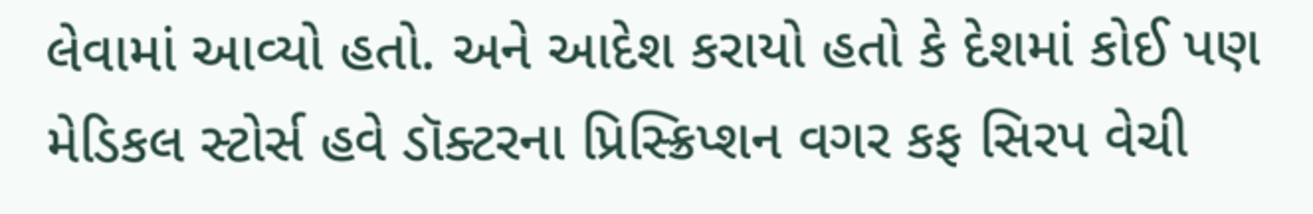લેવામાં આવ્યો હતો. અને આદેશ કરાયો હતો કે દેશમાં કોઈ પણ મેડિકલ સ્ટોર્સ હવે ડૉક્ટરના પ્રિસ્ક્રિપ્શન વગર કફ સિરપ વેચી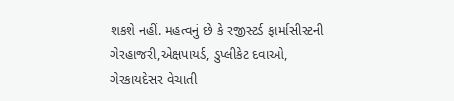શકશે નહીં. મહત્વનું છે કે રજીસ્ટર્ડ ફાર્માસીસ્ટની ગેરહાજરી,એક્ષપાયર્ડ, ડુપ્લીકેટ દવાઓ, ગેરકાયદેસર વેચાતી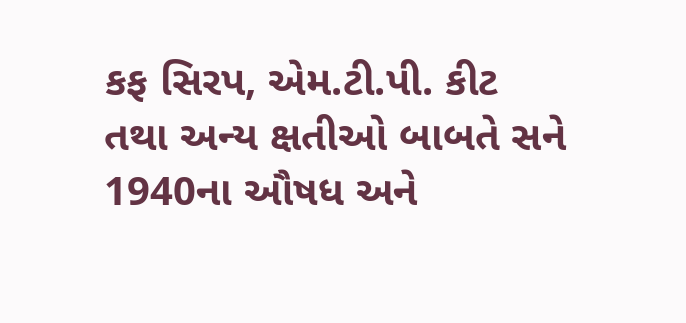કફ સિરપ, એમ.ટી.પી. કીટ તથા અન્ય ક્ષતીઓ બાબતે સને 1940ના ઔષધ અને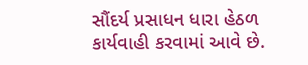સૌંદર્ય પ્રસાધન ધારા હેઠળ કાર્યવાહી કરવામાં આવે છે.